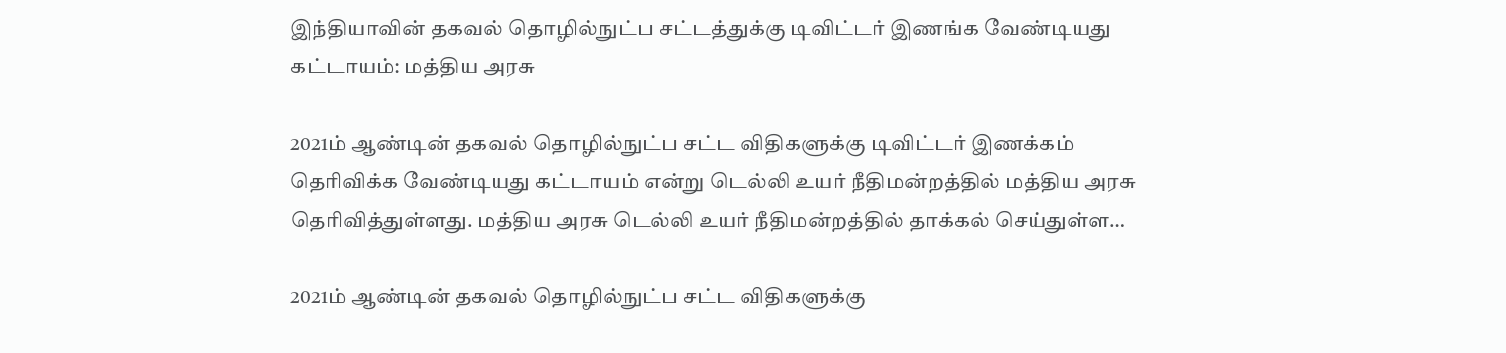இந்தியாவின் தகவல் தொழில்நுட்ப சட்டத்துக்கு டிவிட்டர் இணங்க வேண்டியது கட்டாயம்: மத்திய அரசு

2021ம் ஆண்டின் தகவல் தொழில்நுட்ப சட்ட விதிகளுக்கு டிவிட்டர் இணக்கம் தெரிவிக்க வேண்டியது கட்டாயம் என்று டெல்லி உயர் நீதிமன்றத்தில் மத்திய அரசு தெரிவித்துள்ளது. மத்திய அரசு டெல்லி உயர் நீதிமன்றத்தில் தாக்கல் செய்துள்ள…

2021ம் ஆண்டின் தகவல் தொழில்நுட்ப சட்ட விதிகளுக்கு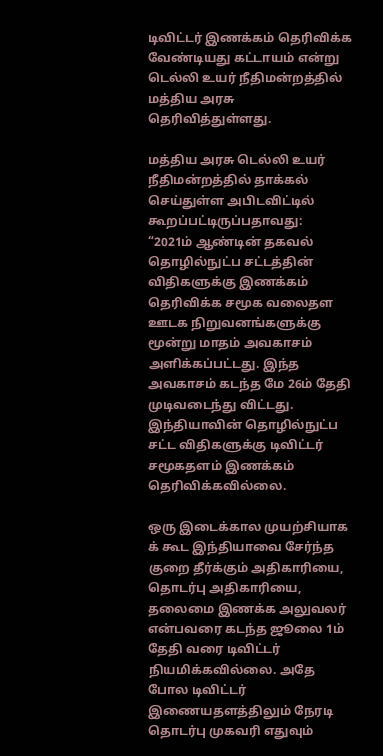டிவிட்டர் இணக்கம் தெரிவிக்க வேண்டியது கட்டாயம் என்று டெல்லி உயர் நீதிமன்றத்தில் மத்திய அரசு தெரிவித்துள்ளது.

மத்திய அரசு டெல்லி உயர் நீதிமன்றத்தில் தாக்கல் செய்துள்ள அபிடவிட்டில் கூறப்பட்டிருப்பதாவது:
“2021ம் ஆண்டின் தகவல் தொழில்நுட்ப சட்டத்தின் விதிகளுக்கு இணக்கம் தெரிவிக்க சமூக வலைதள ஊடக நிறுவனங்களுக்கு மூன்று மாதம் அவகாசம் அளிக்கப்பட்டது. இந்த அவகாசம் கடந்த மே 26ம் தேதி முடிவடைந்து விட்டது. இந்தியாவின் தொழில்நுட்ப சட்ட விதிகளுக்கு டிவிட்டர் சமூகதளம் இணக்கம் தெரிவிக்கவில்லை.

ஒரு இடைக்கால முயற்சியாக க் கூட இந்தியாவை சேர்ந்த குறை தீர்க்கும் அதிகாரியை, தொடர்பு அதிகாரியை, தலைமை இணக்க அலுவலர் என்பவரை கடந்த ஜூலை 1ம் தேதி வரை டிவிட்டர் நியமிக்கவில்லை. அதே போல டிவிட்டர் இணையதளத்திலும் நேரடி தொடர்பு முகவரி எதுவும்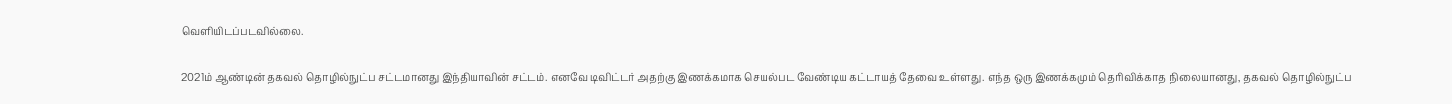வெளியிடப்படவில்லை.

2021ம் ஆண்டின் தகவல் தொழில்நுட்ப சட்டமானது இந்தியாவின் சட்டம். எனவே டிவிட்டர் அதற்கு இணக்கமாக செயல்பட வேண்டிய கட்டாயத் தேவை உள்ளது. எந்த ஒரு இணக்கமும் தெரிவிக்காத நிலையானது, தகவல் தொழில்நுட்ப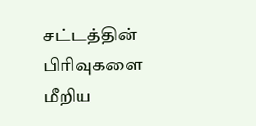சட்டத்தின் பிரிவுகளை மீறிய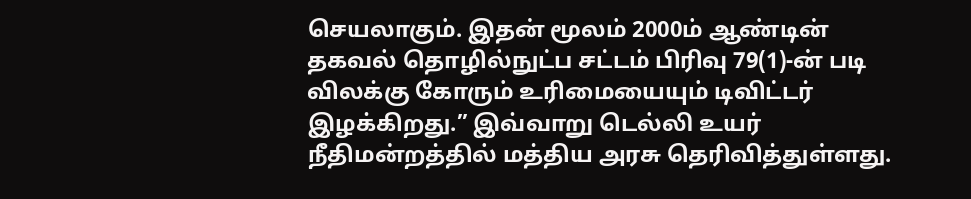செயலாகும். இதன் மூலம் 2000ம் ஆண்டின் தகவல் தொழில்நுட்ப சட்டம் பிரிவு 79(1)-ன் படி விலக்கு கோரும் உரிமையையும் டிவிட்டர் இழக்கிறது.” இவ்வாறு டெல்லி உயர் நீதிமன்றத்தில் மத்திய அரசு தெரிவித்துள்ளது.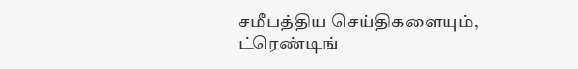சமீபத்திய செய்திகளையும், ட்ரெண்டிங்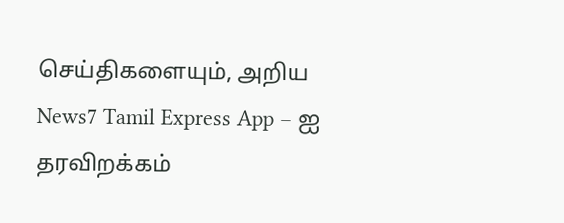செய்திகளையும், அறிய News7 Tamil Express App – ஐ தரவிறக்கம்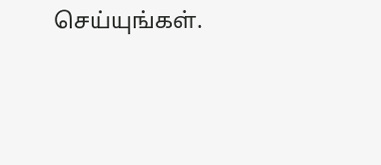செய்யுங்கள்.